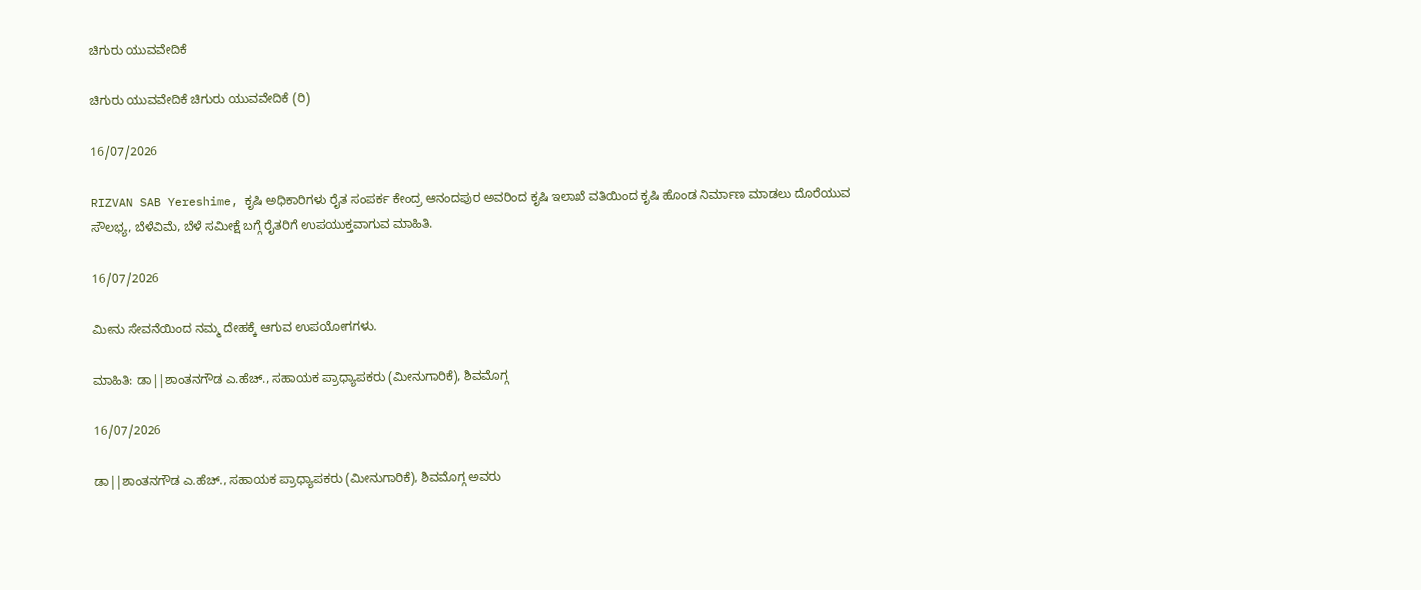ಚಿಗುರು ಯುವವೇದಿಕೆ

ಚಿಗುರು ಯುವವೇದಿಕೆ ಚಿಗುರು ಯುವವೇದಿಕೆ (ರಿ)

16/07/2026

RIZVAN SAB Yereshime, ಕೃಷಿ ಅಧಿಕಾರಿಗಳು ರೈತ ಸಂಪರ್ಕ ಕೇಂದ್ರ ಆನಂದಪುರ ಅವರಿಂದ ಕೃಷಿ ಇಲಾಖೆ ವತಿಯಿಂದ ಕೃಷಿ ಹೊಂಡ ನಿರ್ಮಾಣ ಮಾಡಲು ದೊರೆಯುವ ಸೌಲಭ್ಯ, ಬೆಳೆವಿಮೆ, ಬೆಳೆ ಸಮೀಕ್ಷೆ ಬಗ್ಗೆ ರೈತರಿಗೆ ಉಪಯುಕ್ತವಾಗುವ ಮಾಹಿತಿ.

16/07/2026

ಮೀನು ಸೇವನೆಯಿಂದ ನಮ್ಮ ದೇಹಕ್ಕೆ ಆಗುವ ಉಪಯೋಗಗಳು.

ಮಾಹಿತಿ: ಡಾ||ಶಾಂತನಗೌಡ ಎ.ಹೆಚ್., ಸಹಾಯಕ ಪ್ರಾಧ್ಯಾಪಕರು (ಮೀನುಗಾರಿಕೆ), ಶಿವಮೊಗ್ಗ

16/07/2026

ಡಾ||ಶಾಂತನಗೌಡ ಎ.ಹೆಚ್., ಸಹಾಯಕ ಪ್ರಾಧ್ಯಾಪಕರು (ಮೀನುಗಾರಿಕೆ), ಶಿವಮೊಗ್ಗ ಅವರು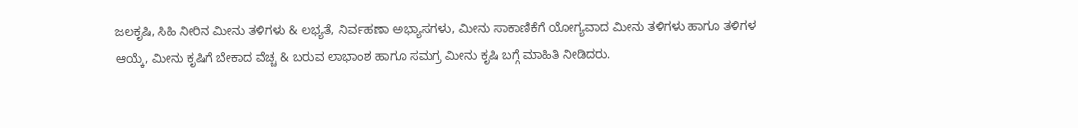ಜಲಕೃಷಿ, ಸಿಹಿ ನೀರಿನ ಮೀನು ತಳಿಗಳು & ಲಭ್ಯತೆ, ನಿರ್ವಹಣಾ ಅಭ್ಯಾಸಗಳು, ಮೀನು ಸಾಕಾಣಿಕೆಗೆ ಯೋಗ್ಯವಾದ ಮೀನು ತಳಿಗಳು ಹಾಗೂ ತಳಿಗಳ ಆಯ್ಕೆ, ಮೀನು ಕೃಷಿಗೆ ಬೇಕಾದ ವೆಚ್ಚ & ಬರುವ ಲಾಭಾಂಶ ಹಾಗೂ ಸಮಗ್ರ ಮೀನು ಕೃಷಿ ಬಗ್ಗೆ ಮಾಹಿತಿ ನೀಡಿದರು.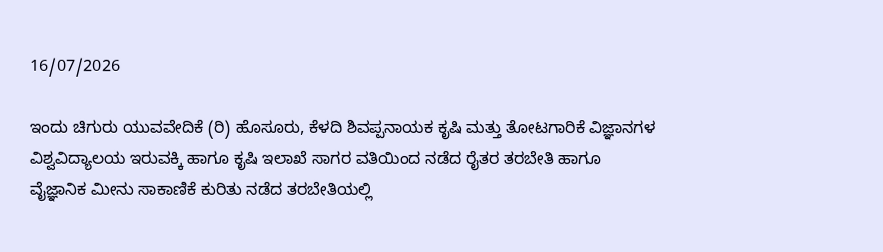16/07/2026

ಇಂದು ಚಿಗುರು ಯುವವೇದಿಕೆ (ರಿ) ಹೊಸೂರು, ಕೆಳದಿ ಶಿವಪ್ಪನಾಯಕ ಕೃಷಿ ಮತ್ತು ತೋಟಗಾರಿಕೆ ವಿಜ್ಞಾನಗಳ ವಿಶ್ವವಿದ್ಯಾಲಯ ಇರುವಕ್ಕಿ ಹಾಗೂ ಕೃಷಿ ಇಲಾಖೆ ಸಾಗರ ವತಿಯಿಂದ ನಡೆದ ರೈತರ ತರಬೇತಿ ಹಾಗೂ ವೈಜ್ಞಾನಿಕ ಮೀನು ಸಾಕಾಣಿಕೆ ಕುರಿತು ನಡೆದ ತರಬೇತಿಯಲ್ಲಿ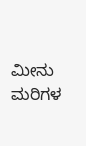ಮೀನು ಮರಿಗಳ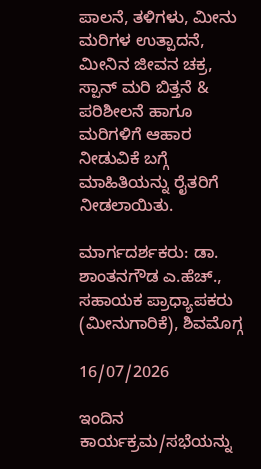ಪಾಲನೆ, ತಳಿಗಳು, ಮೀನು ಮರಿಗಳ ಉತ್ಪಾದನೆ, ಮೀನಿನ ಜೀವನ ಚಕ್ರ, ಸ್ಪಾನ್ ಮರಿ ಬಿತ್ತನೆ & ಪರಿಶೀಲನೆ ಹಾಗೂ ಮರಿಗಳಿಗೆ ಆಹಾರ ನೀಡುವಿಕೆ ಬಗ್ಗೆ ಮಾಹಿತಿಯನ್ನು ರೈತರಿಗೆ ನೀಡಲಾಯಿತು.

ಮಾರ್ಗದರ್ಶಕರು: ಡಾ. ಶಾಂತನಗೌಡ ಎ.ಹೆಚ್., ಸಹಾಯಕ ಪ್ರಾಧ್ಯಾಪಕರು (ಮೀನುಗಾರಿಕೆ), ಶಿವಮೊಗ್ಗ

16/07/2026

ಇಂದಿನ ಕಾರ್ಯಕ್ರಮ/ಸಭೆಯನ್ನು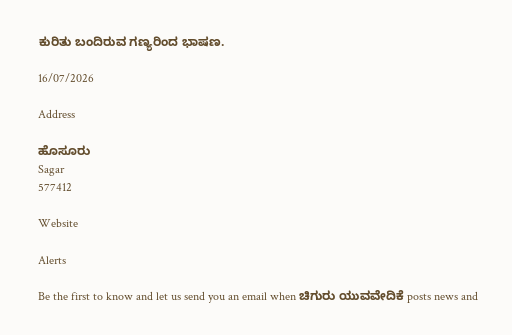ಕುರಿತು ಬಂದಿರುವ ಗಣ್ಯರಿಂದ ಭಾಷಣ.

16/07/2026

Address

ಹೊಸೂರು
Sagar
577412

Website

Alerts

Be the first to know and let us send you an email when ಚಿಗುರು ಯುವವೇದಿಕೆ posts news and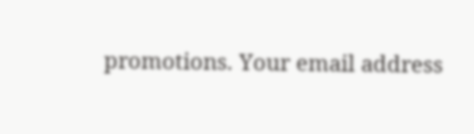promotions. Your email address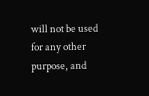will not be used for any other purpose, and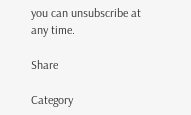you can unsubscribe at any time.

Share

Category